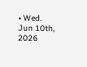• Wed. Jun 10th, 2026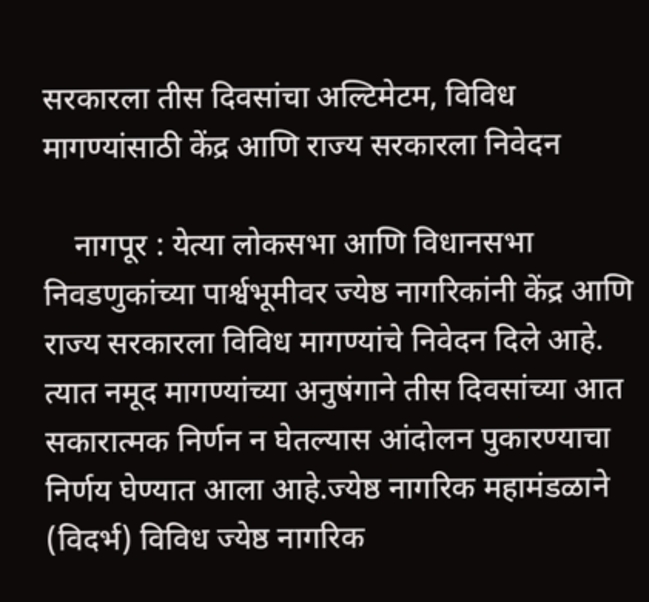सरकारला तीस दिवसांचा अल्टिमेटम, विविध मागण्यांसाठी केंद्र आणि राज्य सरकारला निवेदन

    नागपूर : येत्या लोकसभा आणि विधानसभा निवडणुकांच्या पार्श्वभूमीवर ज्येष्ठ नागरिकांनी केंद्र आणि राज्य सरकारला विविध मागण्यांचे निवेदन दिले आहे. त्यात नमूद मागण्यांच्या अनुषंगाने तीस दिवसांच्या आत सकारात्मक निर्णन न घेतल्यास आंदोलन पुकारण्याचा निर्णय घेण्यात आला आहे.ज्येष्ठ नागरिक महामंडळाने (विदर्भ) विविध ज्येष्ठ नागरिक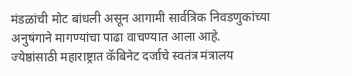मंडळांची मोट बांधली असून आगामी सार्वत्रिक निवडणुकांच्या अनुषंगाने मागण्यांचा पाढा वाचण्यात आला आहे. ज्येष्ठांसाठी महाराष्ट्रात कॅबिनेट दर्जाचे स्वतंत्र मंत्रालय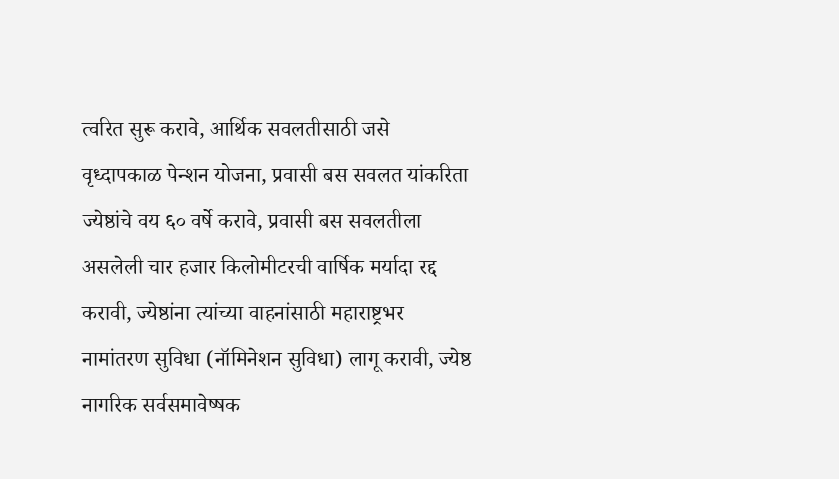त्वरित सुरू करावे, आर्थिक सवलतीसाठी जसे वृध्दापकाळ पेन्शन योजना, प्रवासी बस सवलत यांकरिता ज्येष्ठांचे वय ६० वर्षे करावे, प्रवासी बस सवलतीला असलेली चार हजार किलोमीटरची वार्षिक मर्यादा रद्द करावी, ज्येष्ठांना त्यांच्या वाहनांसाठी महाराष्ट्रभर नामांतरण सुविधा (नॉमिनेशन सुविधा) लागू करावी, ज्येष्ठ नागरिक सर्वसमावेष्षक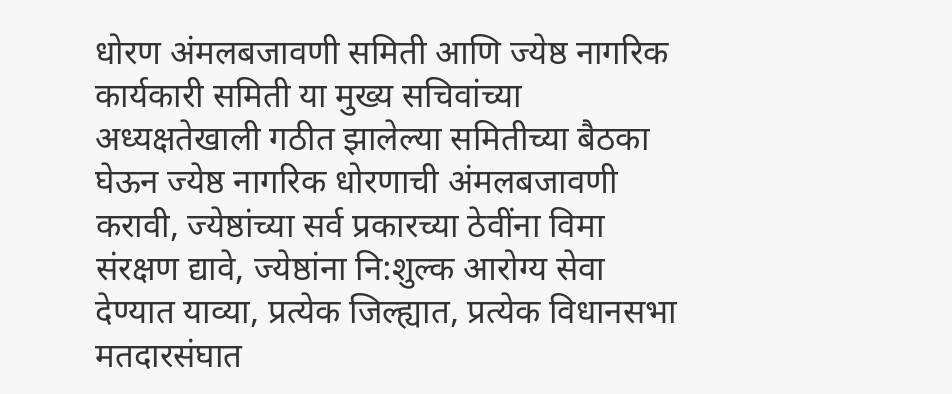धोरण अंमलबजावणी समिती आणि ज्येष्ठ नागरिक कार्यकारी समिती या मुख्य सचिवांच्या अध्यक्षतेखाली गठीत झालेल्या समितीच्या बैठका घेऊन ज्येष्ठ नागरिक धोरणाची अंमलबजावणी करावी, ज्येष्ठांच्या सर्व प्रकारच्या ठेवींना विमा संरक्षण द्यावे, ज्येष्ठांना नि:शुल्क आरोग्य सेवा देण्यात याव्या, प्रत्येक जिल्ह्यात, प्रत्येक विधानसभा मतदारसंघात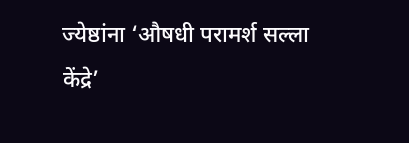ज्येष्ठांना ‘औषधी परामर्श सल्ला केंद्रे’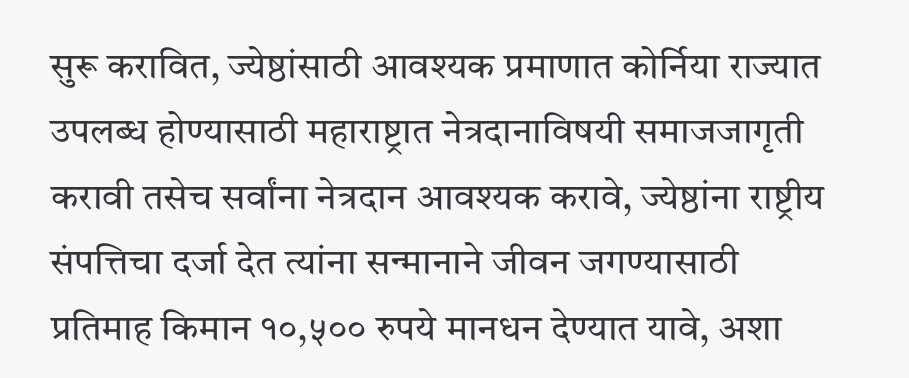सुरू करावित, ज्येष्ठांसाठी आवश्यक प्रमाणात कोर्निया राज्यात उपलब्ध होण्यासाठी महाराष्ट्रात नेत्रदानाविषयी समाजजागृती करावी तसेच सर्वांना नेत्रदान आवश्यक करावे, ज्येष्ठांना राष्ट्रीय संपत्तिचा दर्जा देत त्यांना सन्मानाने जीवन जगण्यासाठी प्रतिमाह किमान १०,५०० रुपये मानधन देण्यात यावे, अशा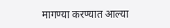मागण्या करण्यात आल्या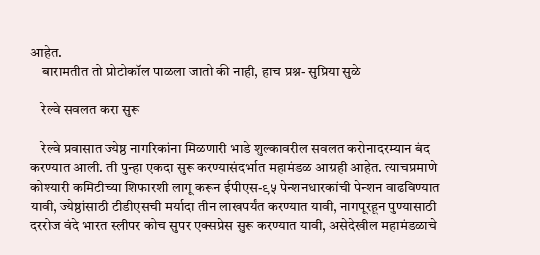आहेत.
    बारामतीत तो प्रोटोकॉल पाळला जातो की नाही, हाच प्रश्न- सुप्रिया सुळे

    रेल्वे सवलत करा सुरू

    रेल्वे प्रवासात ज्येष्ठ नागरिकांना मिळणारी भाडे शुल्कावरील सवलत करोनादरम्यान बंद करण्यात आली. ती पुन्हा एकदा सुरू करण्यासंदर्भात महामंडळ आग्रही आहेत. त्याचप्रमाणे कोश्यारी कमिटीच्या शिफारशी लागू करून ईपीएस-९५ पेन्शनधारकांची पेन्शन वाढविण्यात यावी, ज्येष्ठांसाठी टीडीएसची मर्यादा तीन लाखपर्यंत करण्यात यावी, नागपूरहून पुण्यासाठी दररोज वंदे भारत स्लीपर कोच सुपर एक्सप्रेस सुरू करण्यात यावी, असेदेखील महामंडळाचे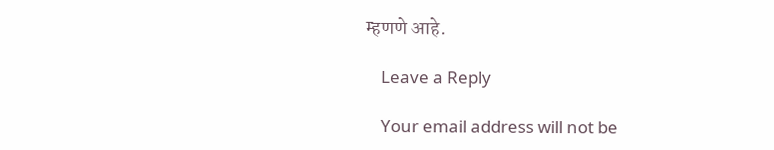म्हणणे आहे.

    Leave a Reply

    Your email address will not be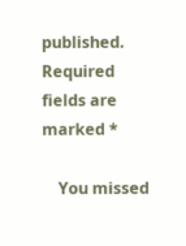published. Required fields are marked *

    You missed